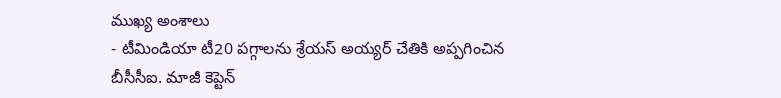ముఖ్య అంశాలు
- టీమిండియా టీ20 పగ్గాలను శ్రేయస్ అయ్యర్ చేతికి అప్పగించిన బీసీసీఐ. మాజీ కెప్టెన్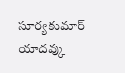సూర్యకుమార్ యాదవ్కు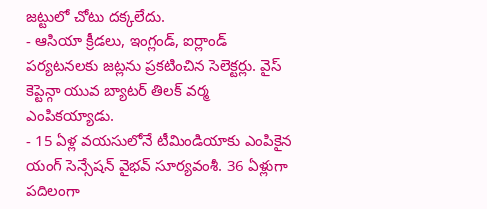జట్టులో చోటు దక్కలేదు.
- ఆసియా క్రీడలు, ఇంగ్లండ్, ఐర్లాండ్ పర్యటనలకు జట్లను ప్రకటించిన సెలెక్టర్లు. వైస్ కెప్టెన్గా యువ బ్యాటర్ తిలక్ వర్మ ఎంపికయ్యాడు.
- 15 ఏళ్ల వయసులోనే టీమిండియాకు ఎంపికైన యంగ్ సెన్సేషన్ వైభవ్ సూర్యవంశీ. 36 ఏళ్లుగా పదిలంగా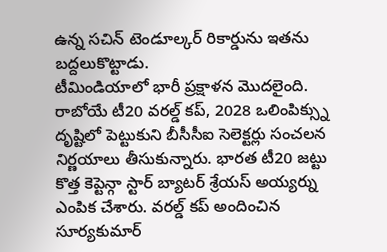ఉన్న సచిన్ టెండూల్కర్ రికార్డును ఇతను బద్దలుకొట్టాడు.
టీమిండియాలో భారీ ప్రక్షాళన మొదలైంది. రాబోయే టీ20 వరల్డ్ కప్, 2028 ఒలింపిక్స్ను దృష్టిలో పెట్టుకుని బీసీసీఐ సెలెక్టర్లు సంచలన నిర్ణయాలు తీసుకున్నారు. భారత టీ20 జట్టు కొత్త కెప్టెన్గా స్టార్ బ్యాటర్ శ్రేయస్ అయ్యర్ను ఎంపిక చేశారు. వరల్డ్ కప్ అందించిన సూర్యకుమార్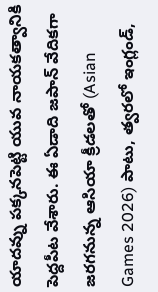యాదవ్ను పక్కనపెట్టి యువ నాయకత్వానికి పెద్దపీట వేశారు. ఈ ఏడాది జపాన్ వేదికగా జరగనున్న ఆసియా క్రీడలతో (Asian Games 2026) పాటు, త్వరలో ఇంగ్లండ్,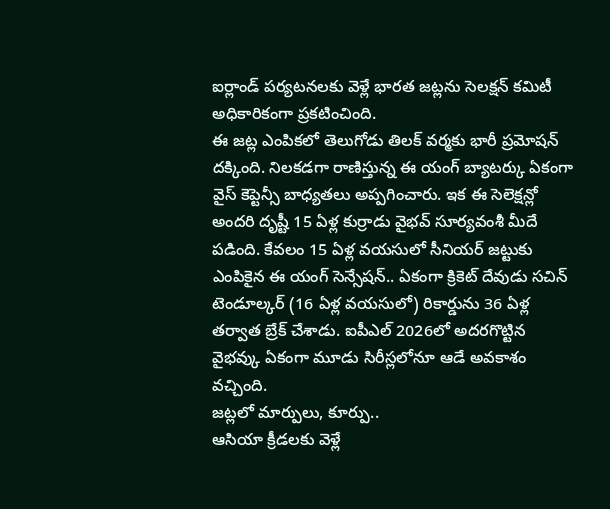ఐర్లాండ్ పర్యటనలకు వెళ్లే భారత జట్లను సెలక్షన్ కమిటీ అధికారికంగా ప్రకటించింది.
ఈ జట్ల ఎంపికలో తెలుగోడు తిలక్ వర్మకు భారీ ప్రమోషన్ దక్కింది. నిలకడగా రాణిస్తున్న ఈ యంగ్ బ్యాటర్కు ఏకంగా వైస్ కెప్టెన్సీ బాధ్యతలు అప్పగించారు. ఇక ఈ సెలెక్షన్లో అందరి దృష్టీ 15 ఏళ్ల కుర్రాడు వైభవ్ సూర్యవంశీ మీదే పడింది. కేవలం 15 ఏళ్ల వయసులో సీనియర్ జట్టుకు ఎంపికైన ఈ యంగ్ సెన్సేషన్.. ఏకంగా క్రికెట్ దేవుడు సచిన్ టెండూల్కర్ (16 ఏళ్ల వయసులో) రికార్డును 36 ఏళ్ల తర్వాత బ్రేక్ చేశాడు. ఐపీఎల్ 2026లో అదరగొట్టిన వైభవ్కు ఏకంగా మూడు సిరీస్లలోనూ ఆడే అవకాశం వచ్చింది.
జట్లలో మార్పులు, కూర్పు..
ఆసియా క్రీడలకు వెళ్లే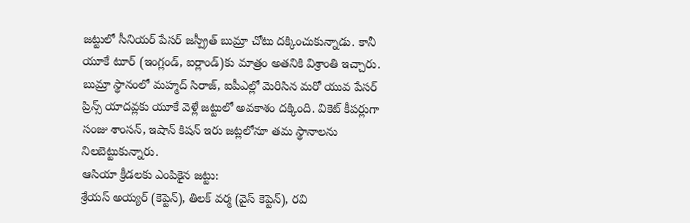జట్టులో సీనియర్ పేసర్ జస్ప్రీత్ బుమ్రా చోటు దక్కించుకున్నాడు. కానీ యూకే టూర్ (ఇంగ్లండ్, ఐర్లాండ్)కు మాత్రం అతనికి విశ్రాంతి ఇచ్చారు. బుమ్రా స్థానంలో మహ్మద్ సిరాజ్, ఐపీఎల్లో మెరిసిన మరో యువ పేసర్ ప్రిన్స్ యాదవ్లకు యూకే వెళ్లే జట్టులో అవకాశం దక్కింది. వికెట్ కీపర్లుగా సంజు శాంసన్, ఇషాన్ కిషన్ ఇరు జట్లలోనూ తమ స్థానాలను నిలబెట్టుకున్నారు.
ఆసియా క్రీడలకు ఎంపికైన జట్టు:
శ్రేయస్ అయ్యర్ (కెప్టెన్), తిలక్ వర్మ (వైస్ కెప్టెన్), రవి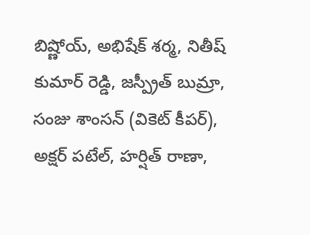బిష్ణోయ్, అభిషేక్ శర్మ, నితీష్ కుమార్ రెడ్డి, జస్ప్రీత్ బుమ్రా, సంజు శాంసన్ (వికెట్ కీపర్), అక్షర్ పటేల్, హర్షిత్ రాణా,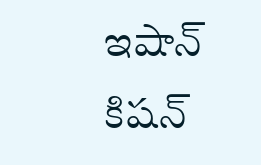ఇషాన్ కిషన్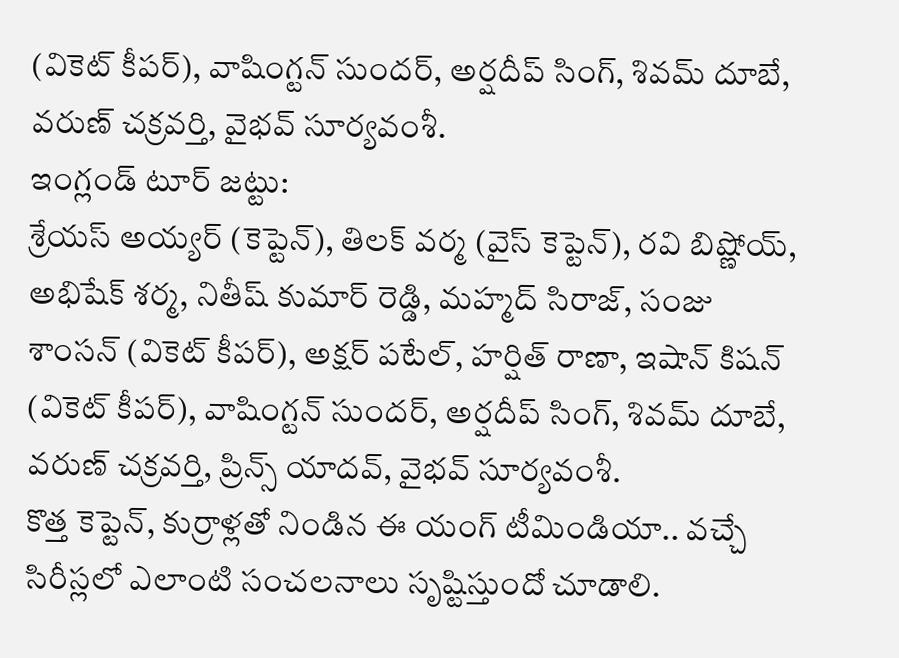(వికెట్ కీపర్), వాషింగ్టన్ సుందర్, అర్షదీప్ సింగ్, శివమ్ దూబే, వరుణ్ చక్రవర్తి, వైభవ్ సూర్యవంశీ.
ఇంగ్లండ్ టూర్ జట్టు:
శ్రేయస్ అయ్యర్ (కెప్టెన్), తిలక్ వర్మ (వైస్ కెప్టెన్), రవి బిష్ణోయ్, అభిషేక్ శర్మ, నితీష్ కుమార్ రెడ్డి, మహ్మద్ సిరాజ్, సంజు శాంసన్ (వికెట్ కీపర్), అక్షర్ పటేల్, హర్షిత్ రాణా, ఇషాన్ కిషన్ (వికెట్ కీపర్), వాషింగ్టన్ సుందర్, అర్షదీప్ సింగ్, శివమ్ దూబే, వరుణ్ చక్రవర్తి, ప్రిన్స్ యాదవ్, వైభవ్ సూర్యవంశీ.
కొత్త కెప్టెన్, కుర్రాళ్లతో నిండిన ఈ యంగ్ టీమిండియా.. వచ్చే సిరీస్లలో ఎలాంటి సంచలనాలు సృష్టిస్తుందో చూడాలి.